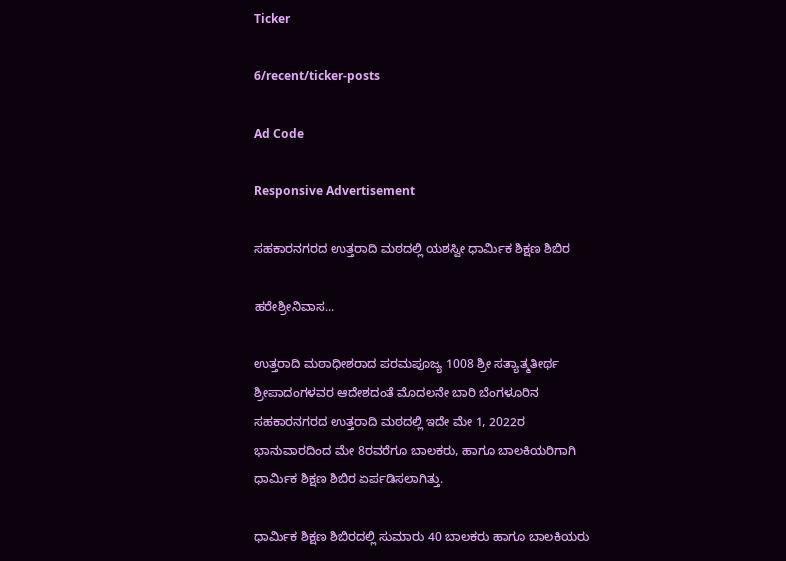Ticker

6/recent/ticker-posts

Ad Code

Responsive Advertisement

ಸಹಕಾರನಗರದ ಉತ್ತರಾದಿ ಮಠದಲ್ಲಿ ಯಶಸ್ವೀ ಧಾರ್ಮಿಕ ಶಿಕ್ಷಣ ಶಿಬಿರ

ಹರೇಶ್ರೀನಿವಾಸ...

ಉತ್ತರಾದಿ ಮಠಾಧೀಶರಾದ ಪರಮಪೂಜ್ಯ 1008 ಶ್ರೀ ಸತ್ಯಾತ್ಮತೀರ್ಥ ಶ್ರೀಪಾದಂಗಳವರ ಆದೇಶದಂತೆ ಮೊದಲನೇ ಬಾರಿ ಬೆಂಗಳೂರಿನ ಸಹಕಾರನಗರದ ಉತ್ತರಾದಿ ಮಠದಲ್ಲಿ ಇದೇ ಮೇ 1, 2022ರ ಭಾನುವಾರದಿಂದ ಮೇ 8ರವರೆಗೂ ಬಾಲಕರು, ಹಾಗೂ ಬಾಲಕಿಯರಿಗಾಗಿ ಧಾರ್ಮಿಕ ಶಿಕ್ಷಣ ಶಿಬಿರ ಏರ್ಪಡಿಸಲಾಗಿತ್ತು.

ಧಾರ್ಮಿಕ ಶಿಕ್ಷಣ ಶಿಬಿರದಲ್ಲಿ ಸುಮಾರು 40 ಬಾಲಕರು ಹಾಗೂ ಬಾಲಕಿಯರು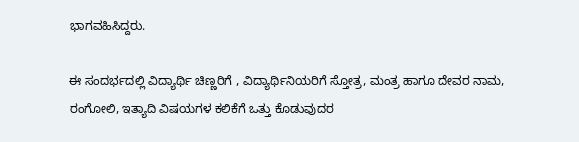ಭಾಗವಹಿಸಿದ್ದರು.

ಈ ಸಂದರ್ಭದಲ್ಲಿ ವಿದ್ಯಾರ್ಥಿ ಚಿಣ್ಣರಿಗೆ , ವಿದ್ಯಾರ್ಥಿನಿಯರಿಗೆ ಸ್ತೋತ್ರ, ಮಂತ್ರ ಹಾಗೂ ದೇವರ ನಾಮ, ರಂಗೋಲಿ, ಇತ್ಯಾದಿ ವಿಷಯಗಳ ಕಲಿಕೆಗೆ ಒತ್ತು ಕೊಡುವುದರ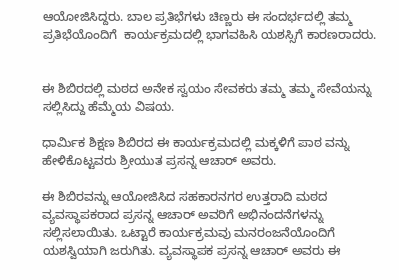ಆಯೋಜಿಸಿದ್ದರು. ಬಾಲ ಪ್ರತಿಭೆಗಳು ಚಿಣ್ಣರು ಈ ಸಂದರ್ಭದಲ್ಲಿ ತಮ್ಮ ಪ್ರತಿಭೆಯೊಂದಿಗೆ  ಕಾರ್ಯಕ್ರಮದಲ್ಲಿ ಭಾಗವಹಿಸಿ ಯಶಸ್ಸಿಗೆ ಕಾರಣರಾದರು.


ಈ ಶಿಬಿರದಲ್ಲಿ ಮಠದ ಅನೇಕ ಸ್ವಯಂ ಸೇವಕರು ತಮ್ಮ ತಮ್ಮ ಸೇವೆಯನ್ನು ಸಲ್ಲಿಸಿದ್ದು ಹೆಮ್ಮೆಯ ವಿಷಯ.

ಧಾರ್ಮಿಕ ಶಿಕ್ಷಣ ಶಿಬಿರದ ಈ ಕಾರ್ಯಕ್ರಮದಲ್ಲಿ ಮಕ್ಕಳಿಗೆ ಪಾಠ ವನ್ನು ಹೇಳಿಕೊಟ್ಟವರು ಶ್ರೀಯುತ ಪ್ರಸನ್ನ ಆಚಾರ್ ಅವರು.

ಈ ಶಿಬಿರವನ್ನು ಆಯೋಜಿಸಿದ ಸಹಕಾರನಗರ ಉತ್ತರಾದಿ ಮಠದ ವ್ಯವಸ್ಥಾಪಕರಾದ ಪ್ರಸನ್ನ ಆಚಾರ್ ಅವರಿಗೆ ಅಭಿನಂದನೆಗಳನ್ನು ಸಲ್ಲಿಸಲಾಯಿತು. ಒಟ್ಟಾರೆ ಕಾರ್ಯಕ್ರಮವು ಮನರಂಜನೆಯೊಂದಿಗೆ ಯಶಸ್ವಿಯಾಗಿ ಜರುಗಿತು. ವ್ಯವಸ್ಥಾಪಕ ಪ್ರಸನ್ನ ಆಚಾರ್ ಅವರು ಈ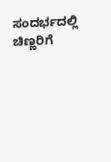ಸಂದರ್ಭದಲ್ಲಿ ಚಿಣ್ಣರಿಗೆ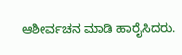ಆಶೀರ್ವಚನ ಮಾಡಿ ಹಾರೈಸಿದರು.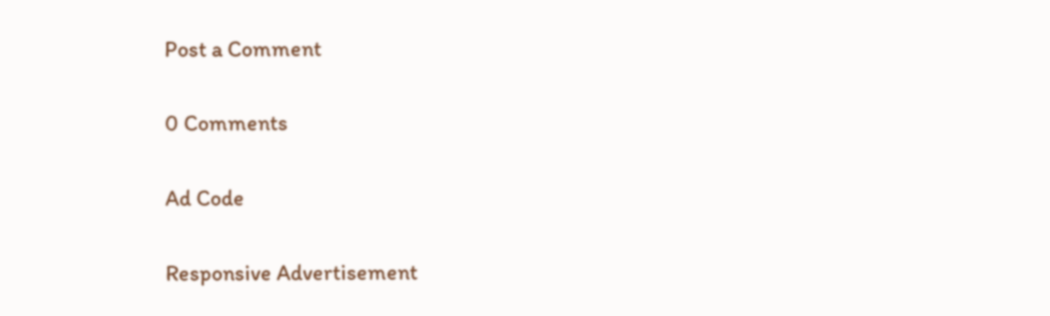Post a Comment

0 Comments

Ad Code

Responsive Advertisement